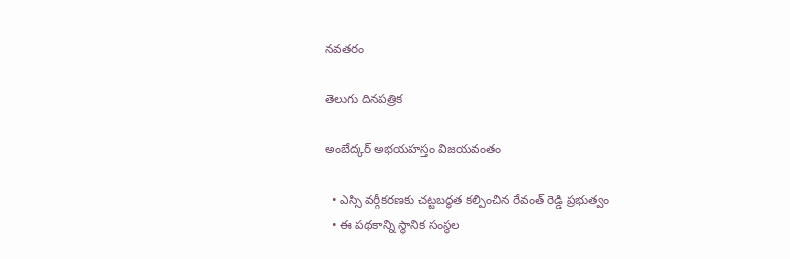నవతరం

తెలుగు దినపత్రిక

అంబేద్కర్ అభయహస్తం విజయవంతం

  • ఎస్సి వర్గీకరణకు చట్టబద్ధత కల్పించిన రేవంత్ రెడ్డి ప్రభుత్వం
  • ఈ పథకాన్ని స్థానిక సంస్థల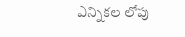ఎన్నికల లోపు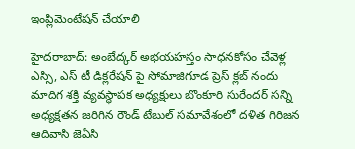ఇంప్లిమెంటేషన్ చేయాలి

హైదరాబాద్: అంబేద్కర్ అభయహస్తం సాధనకోసం చేవెళ్ల ఎస్సి, ఎస్ టీ డిక్లరేషన్ పై సోమాజిగూడ ప్రెస్ క్లబ్ నందు మాదిగ శక్తి వ్యవస్థాపక అధ్యక్షులు బొంకూరి సురేందర్ సన్ని అధ్యక్షతన జరిగిన రౌండ్ టేబుల్ సమావేశంలో దళిత గిరిజన ఆదివాసి జెఏసి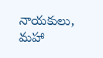నాయకులు, మహా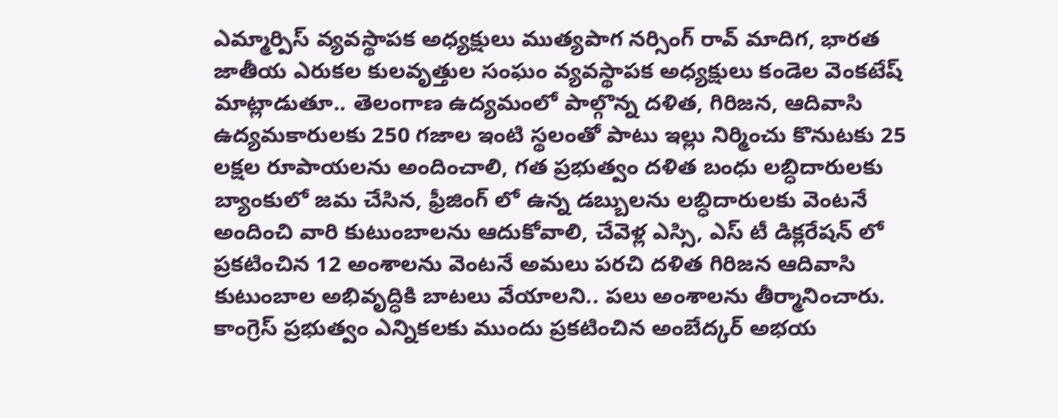ఎమ్మార్పిస్ వ్యవస్థాపక అధ్యక్షులు ముత్యపాగ నర్సింగ్ రావ్ మాదిగ, భారత జాతీయ ఎరుకల కులవృత్తుల సంఘం వ్యవస్థాపక అధ్యక్షులు కండెల వెంకటేష్ మాట్లాడుతూ.. తెలంగాణ ఉద్యమంలో పాల్గొన్న దళిత, గిరిజన, ఆదివాసి ఉద్యమకారులకు 250 గజాల ఇంటి స్థలంతో పాటు ఇల్లు నిర్మించు కొనుటకు 25 లక్షల రూపాయలను అందించాలి, గత ప్రభుత్వం దళిత బంధు లబ్ధిదారులకు బ్యాంకులో జమ చేసిన, ఫ్రీజింగ్ లో ఉన్న డబ్బులను లబ్ధిదారులకు వెంటనే అందించి వారి కుటుంబాలను ఆదుకోవాలి, చేవెళ్ల ఎస్సి, ఎస్ టీ డిక్లరేషన్ లో ప్రకటించిన 12 అంశాలను వెంటనే అమలు పరచి దళిత గిరిజన ఆదివాసి కుటుంబాల అభివృద్ధికి బాటలు వేయాలని.. పలు అంశాలను తీర్మానించారు. కాంగ్రెస్ ప్రభుత్వం ఎన్నికలకు ముందు ప్రకటించిన అంబేద్కర్ అభయ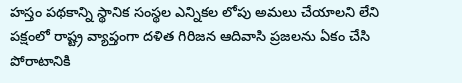హస్తం పథకాన్ని స్థానిక సంస్థల ఎన్నికల లోపు అమలు చేయాలని లేని పక్షంలో రాష్ట్ర వ్యాప్తంగా దళిత గిరిజన ఆదివాసి ప్రజలను ఏకం చేసి పోరాటానికి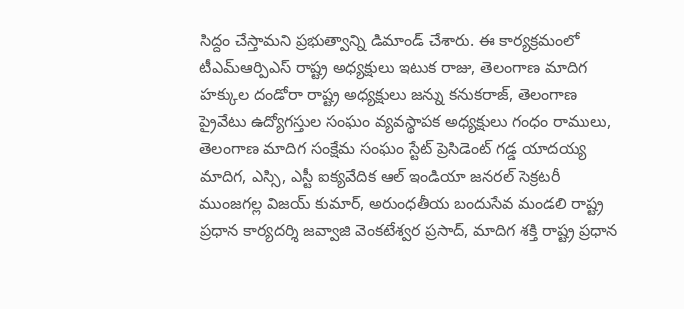సిద్దం చేస్తామని ప్రభుత్వాన్ని డిమాండ్ చేశారు. ఈ కార్యక్రమంలో టీఎమ్ఆర్పిఎస్ రాష్ట్ర అధ్యక్షులు ఇటుక రాజు, తెలంగాణ మాదిగ హక్కుల దండోరా రాష్ట్ర అధ్యక్షులు జన్ను కనుకరాజ్, తెలంగాణ ప్రైవేటు ఉద్యోగస్తుల సంఘం వ్యవస్థాపక అధ్యక్షులు గంధం రాములు, తెలంగాణ మాదిగ సంక్షేమ సంఘం స్టేట్ ప్రెసిడెంట్ గడ్డ యాదయ్య మాదిగ, ఎస్సి, ఎస్టీ ఐక్యవేదిక ఆల్ ఇండియా జనరల్ సెక్రటరీ ముంజగల్ల విజయ్ కుమార్, అరుంధతీయ బందుసేవ మండలి రాష్ట్ర ప్రధాన కార్యదర్శి జవ్వాజి వెంకటేశ్వర ప్రసాద్, మాదిగ శక్తి రాష్ట్ర ప్రధాన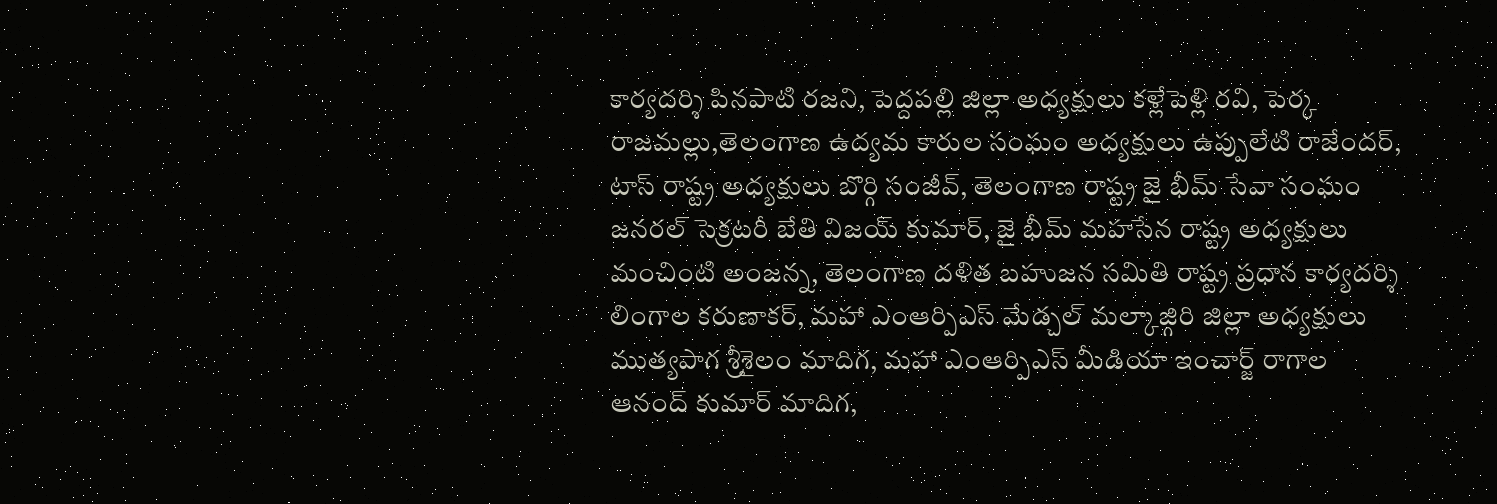కార్యదర్శి పినపాటి రజని, పెద్దపల్లి జిల్లా అధ్యక్షులు కళ్లేపెళ్లి రవి, పెర్క రాజమల్లు,తెలంగాణ ఉద్యమ కారుల సంఘం అధ్యక్షులు ఉప్పులేటి రాజేందర్, టాస్ రాష్ట్ర అధ్యక్షులు బొర్గి సంజీవ్, తెలంగాణ రాష్ట్ర జై భీమ్ సేవా సంఘం జనరల్ సెక్రటరీ బేతి విజయ్ కుమార్, జై భీమ్ మహసేన రాష్ట్ర అధ్యక్షులు మంచింటి అంజన్న, తెలంగాణ దళిత బహుజన సమితి రాష్ట్ర ప్రధాన కార్యదర్శి లింగాల కరుణాకర్, మహా ఎంఆర్పిఎస్ మేడ్చల్ మల్కాజ్గిరి జిల్లా అధ్యక్షులు ముత్యపాగ శ్రీశైలం మాదిగ, మహా ఎంఆర్పిఎస్ మీడియా ఇంచార్జ్ రాగాల ఆనంద్ కుమార్ మాదిగ,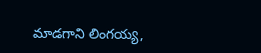మాడగాని లింగయ్య,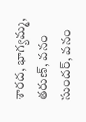శారద, భాగ్యమ్మ, తరుణ్, వనం సుందర్, వనం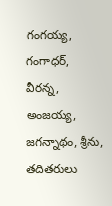గంగయ్య, గంగాధర్, వీరన్న, అంజయ్య, జగన్నాథం, శ్రీను, తదితరులు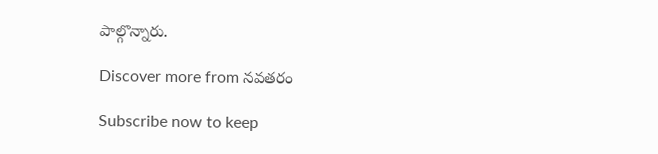పాల్గొన్నారు.

Discover more from నవతరం

Subscribe now to keep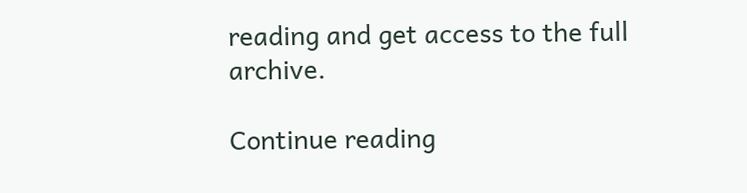reading and get access to the full archive.

Continue reading